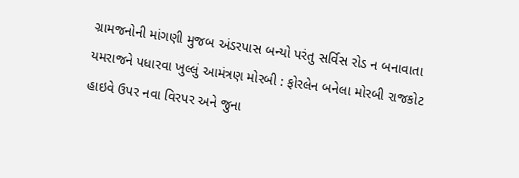ગ્રામજનોની માંગણી મુજબ અંડરપાસ બન્યો પરંતુ સર્વિસ રોડ ન બનાવાતા યમરાજને પધારવા ખુલ્લું આમંત્રણ મોરબી : ફોરલેન બનેલા મોરબી રાજકોટ હાઇવે ઉપર નવા વિરપર અને જુના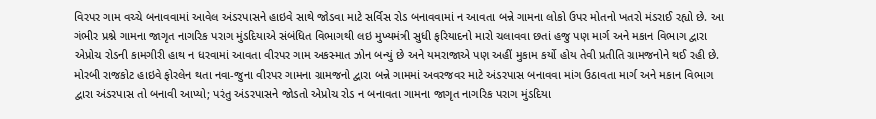વિરપર ગામ વચ્ચે બનાવવામાં આવેલ અંડરપાસને હાઇવે સાથે જોડવા માટે સર્વિસ રોડ બનાવવામાં ન આવતા બન્ને ગામના લોકો ઉપર મોતનો ખતરો મંડરાઈ રહ્યો છે. આ ગંભીર પ્રશ્ને ગામના જાગૃત નાગરિક પરાગ મુંડદિયાએ સંબંધિત વિભાગથી લઇ મુખ્યમંત્રી સુધી ફરિયાદનો મારો ચલાવવા છતાં હજુ પણ માર્ગ અને મકાન વિભાગ દ્વારા એપ્રોચ રોડની કામગીરી હાથ ન ધરવામાં આવતા વીરપર ગામ અકસ્માત ઝોન બન્યું છે અને યમરાજાએ પણ અહીં મુકામ કર્યો હોય તેવી પ્રતીતિ ગ્રામજનોને થઈ રહી છે. મોરબી રાજકોટ હાઇવે ફોરલેન થતા નવા-જુના વીરપર ગામના ગ્રામજનો દ્વારા બન્ને ગામમાં અવરજવર માટે અંડરપાસ બનાવવા માંગ ઉઠાવતા માર્ગ અને મકાન વિભાગ દ્વારા અંડરપાસ તો બનાવી આપ્યો; પરંતુ અંડરપાસને જોડતો એપ્રોચ રોડ ન બનાવતા ગામના જાગૃત નાગરિક પરાગ મુંડદિયા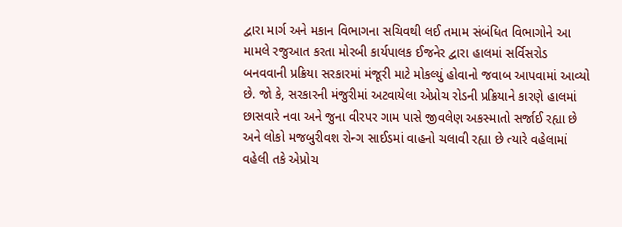દ્વારા માર્ગ અને મકાન વિભાગના સચિવથી લઈ તમામ સંબંધિત વિભાગોને આ મામલે રજુઆત કરતા મોરબી કાર્યપાલક ઈજનેર દ્વારા હાલમાં સર્વિસરોડ બનવવાની પ્રક્રિયા સરકારમાં મંજૂરી માટે મોકલ્યું હોવાનો જવાબ આપવામાં આવ્યો છે. જો કે, સરકારની મંજુરીમાં અટવાયેલા એપ્રોચ રોડની પ્રક્રિયાને કારણે હાલમાં છાસવારે નવા અને જુના વીરપર ગામ પાસે જીવલેણ અકસ્માતો સર્જાઈ રહ્યા છે અને લોકો મજબુરીવશ રોન્ગ સાઈડમાં વાહનો ચલાવી રહ્યા છે ત્યારે વહેલામાં વહેલી તકે એપ્રોચ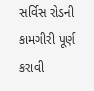સર્વિસ રોડની કામગીરી પૂર્ણ કરાવી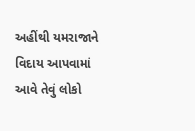અહીંથી યમરાજાને વિદાય આપવામાં આવે તેવું લોકો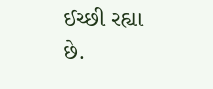ઈચ્છી રહ્યા છે.